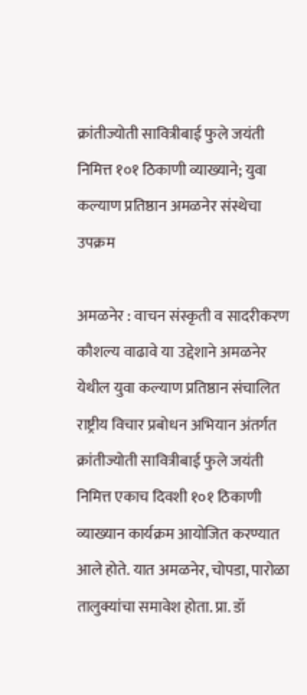क्रांतीज्योती सावित्रीबाई फुले जयंती निमित्त १०१ ठिकाणी व्याख्याने; युवा कल्याण प्रतिष्ठान अमळनेर संस्थेचा उपक्रम

अमळनेर : वाचन संस्कृती व सादरीकरण कौशल्य वाढावे या उद्देशाने अमळनेर येथील युवा कल्याण प्रतिष्ठान संचालित राष्ट्रीय विचार प्रबोधन अभियान अंतर्गत क्रांतीज्योती सावित्रीबाई फुले जयंती निमित्त एकाच दिवशी १०१ ठिकाणी व्याख्यान कार्यक्रम आयोजित करण्यात आले होते. यात अमळनेर, चोपडा, पारोळा तालुक्यांचा समावेश होता. प्रा. डॉ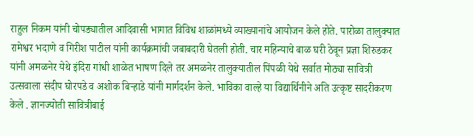राहुल निकम यांनी चोपड्यातील आदिवासी भागात विविध शाळांमध्ये व्याख्यानांचे आयोजन केले होते. पारोळा तालुक्यात रामेश्वर भदाणे व गिरीश पाटील यांनी कार्यक्रमांची जबाबदारी घेतली होती. चार महिन्याचे बाळ घरी ठेवून प्रज्ञा शिरुडकर यांनी अमळनेर येथे इंदिरा गांधी शाळेत भाषण दिले तर अमळनेर तालुक्यातील पिंपळी येथे सर्वात मोठ्या सावित्री उत्सवाला संदीप घोरपडे व अशोक बिऱ्हाडे यांनी मार्गदर्शन केले. भाविका वाल्हे या विद्यार्थिनीने अति उत्कृष्ट सादरीकरण केले . ज्ञानज्योती सावित्रीबाई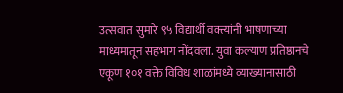उत्सवात सुमारे ९५ विद्यार्थी वक्त्यांनी भाषणाच्या माध्यमातून सहभाग नोंदवला. युवा कल्याण प्रतिष्ठानचे एकूण १०१ वक्ते विविध शाळांमध्ये व्याख्यानासाठी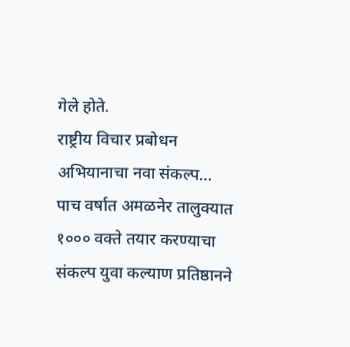गेले होते.
राष्ट्रीय विचार प्रबोधन अभियानाचा नवा संकल्प…
पाच वर्षात अमळनेर तालुक्यात १००० वक्ते तयार करण्याचा संकल्प युवा कल्याण प्रतिष्ठानने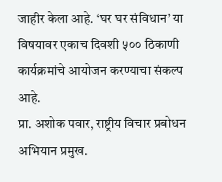जाहीर केला आहे. ‘घर घर संविधान’ या विषयावर एकाच दिवशी ५०० ठिकाणी कार्यक्रमांचे आयोजन करण्याचा संकल्प आहे.
प्रा. अशोक पवार, राष्ट्रीय विचार प्रबोधन अभियान प्रमुख.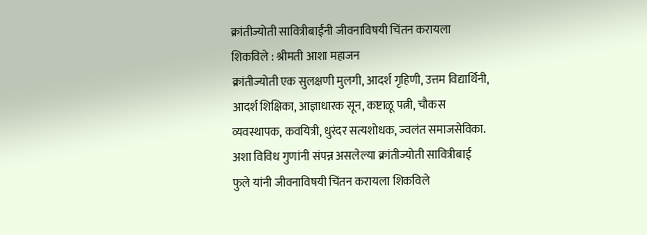क्रांतीज्योती सावित्रीबाईंनी जीवनाविषयी चिंतन करायला शिकविले : श्रीमती आशा महाजन
क्रांतीज्योती एक सुलक्षणी मुलगी, आदर्श गृहिणी, उत्तम विद्यार्थिनी, आदर्श शिक्षिका, आज्ञाधारक सून, कष्टाळू पत्नी, चौकस व्यवस्थापक, कवयित्री, धुरंदर सत्यशोधक, ज्वलंत समाजसेविका. अशा विविध गुणांनी संपन्न असलेल्या क्रांतीज्योती सावित्रीबाई फुले यांनी जीवनाविषयी चिंतन करायला शिकविले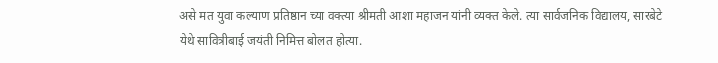असे मत युवा कल्याण प्रतिष्ठान च्या वक्त्या श्रीमती आशा महाजन यांनी व्यक्त केले. त्या सार्वजनिक विद्यालय, सारबेटे येथे सावित्रीबाई जयंती निमित्त बोलत होत्या.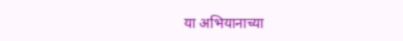या अभियानाच्या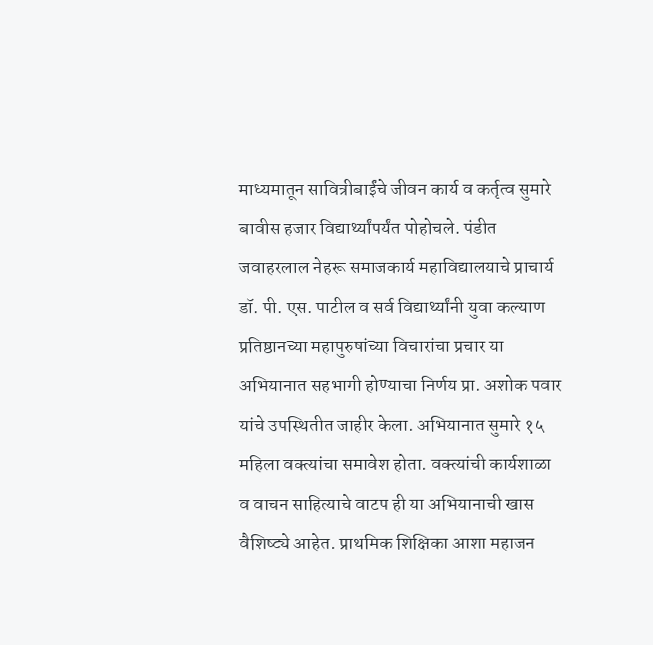माध्यमातून सावित्रीबाईंचे जीवन कार्य व कर्तृत्व सुमारे बावीस हजार विद्यार्थ्यांपर्यंत पोहोचले. पंडीत जवाहरलाल नेहरू समाजकार्य महाविद्यालयाचे प्राचार्य डॉ. पी. एस. पाटील व सर्व विद्यार्थ्यांनी युवा कल्याण प्रतिष्ठानच्या महापुरुषांच्या विचारांचा प्रचार या अभियानात सहभागी होण्याचा निर्णय प्रा. अशोक पवार यांचे उपस्थितीत जाहीर केला. अभियानात सुमारे १५ महिला वक्त्यांचा समावेश होता. वक्त्यांची कार्यशाळा व वाचन साहित्याचे वाटप ही या अभियानाची खास वैशिष्ट्ये आहेत. प्राथमिक शिक्षिका आशा महाजन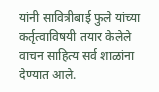यांनी सावित्रीबाई फुले यांच्या कर्तृत्वाविषयी तयार केलेले वाचन साहित्य सर्व शाळांना देण्यात आले.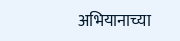अभियानाच्या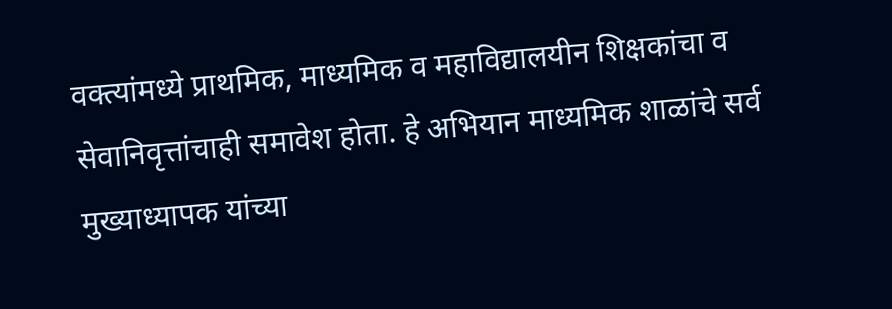वक्त्यांमध्ये प्राथमिक, माध्यमिक व महाविद्यालयीन शिक्षकांचा व सेवानिवृत्तांचाही समावेश होता. हे अभियान माध्यमिक शाळांचे सर्व मुख्याध्यापक यांच्या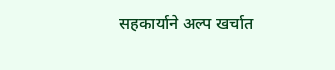सहकार्याने अल्प खर्चात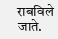राबविले जाते.